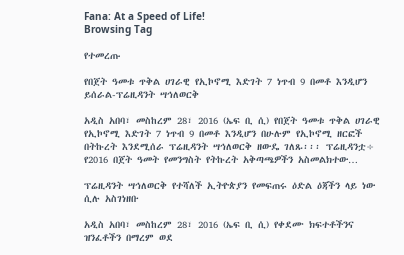Fana: At a Speed of Life!
Browsing Tag

የተመረጡ

የበጀት ዓመቱ ጥቅል ሀገራዊ የኢኮኖሚ እድገት 7 ነጥብ 9 በመቶ እንዲሆን ይሰራል-ፕሬዚዳንት ሣኅለወርቅ

አዲስ አበባ፣ መስከረም 28፣ 2016 (ኤፍ ቢ ሲ) የበጀት ዓመቱ ጥቅል ሀገራዊ የኢኮኖሚ እድገት 7 ነጥብ 9 በመቶ እንዲሆን በሁሉም የኢኮኖሚ ዘርፎች በትኩረት እንደሚሰራ ፕሬዚዳንት ሣኅለወርቅ ዘውዴ ገለጹ፡፡፡ ፕሬዚዳንቷ÷ የ2016 በጀት ዓመት የመንግስት የትኩረት አቅጣጫዎችን አስመልክተው…

ፕሬዚዳንት ሣኅለወርቅ የተሻለች ኢትዮጵያን የመፍጠሩ ዕድል ዕጃችን ላይ ነው ሲሉ አስገነዘቡ

አዲስ አበባ፣ መስከረም 28፣ 2016 (ኤፍ ቢ ሲ) የቀደሙ ክፍተቶችንና ዝንፈቶችን በማረም ወደ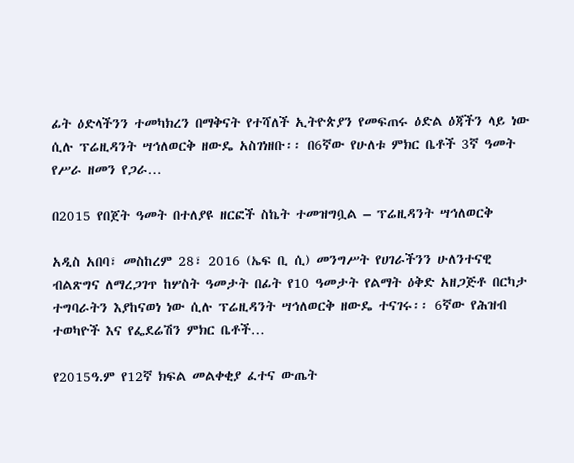ፊት ዕድላችንን ተመካክረን በማቅናት የተሻለች ኢትዮጵያን የመፍጠሩ ዕድል ዕጃችን ላይ ነው ሲሉ ፕሬዚዳንት ሣኅለወርቅ ዘውዴ አስገነዘቡ፡፡ በ6ኛው የሁለቱ ምክር ቤቶች 3ኛ ዓመት የሥራ ዘመን የጋራ…

በ2015 የበጀት ዓመት በተለያዩ ዘርፎች ስኬት ተመዝግቧል – ፕሬዚዳንት ሣኅለወርቅ

አዲስ አበባ፣ መስከረም 28፣ 2016 (ኤፍ ቢ ሲ) መንግሥት የሀገራችንን ሁለንተናዊ ብልጽግና ለማረጋገጥ ከሦስት ዓመታት በፊት የ10 ዓመታት የልማት ዕቅድ አዘጋጅቶ በርካታ ተግባራትን እያከናወነ ነው ሲሉ ፕሬዚዳንት ሣኅለወርቅ ዘውዴ ተናገሩ፡፡ 6ኛው የሕዝብ ተወካዮች እና የፌደሬሽን ምክር ቤቶች…

የ2015ዓ.ም የ12ኛ ክፍል መልቀቂያ ፈተና ውጤት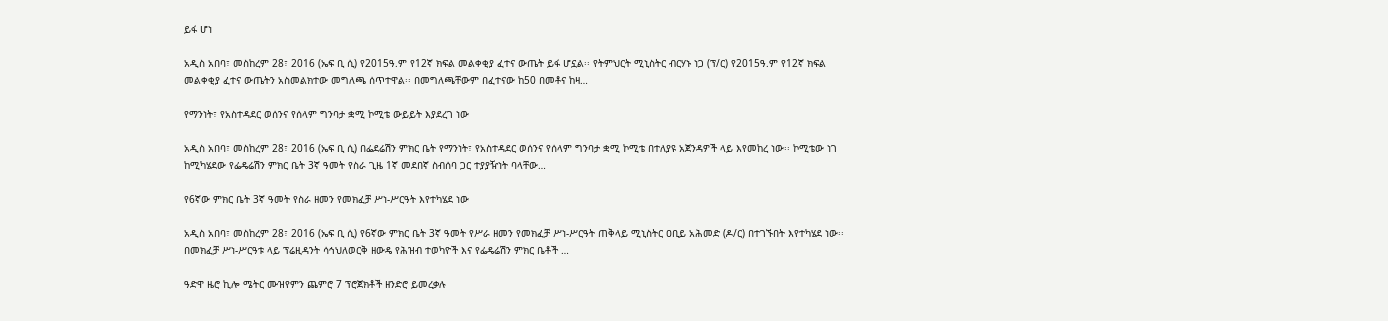ይፋ ሆነ

አዲስ አበባ፣ መስከረም 28፣ 2016 (ኤፍ ቢ ሲ) የ2015ዓ.ም የ12ኛ ክፍል መልቀቂያ ፈተና ውጤት ይፋ ሆኗል፡፡ የትምህርት ሚኒስትር ብርሃኑ ነጋ (ፕ/ር) የ2015ዓ.ም የ12ኛ ክፍል መልቀቂያ ፈተና ውጤትን አስመልክተው መግለጫ ሰጥተዋል፡፡ በመግለጫቸውም በፈተናው ከ50 በመቶና ከዛ…

የማንነት፣ የአስተዳደር ወሰንና የሰላም ግንባታ ቋሚ ኮሚቴ ውይይት እያደረገ ነው

አዲስ አበባ፣ መስከረም 28፣ 2016 (ኤፍ ቢ ሲ) በፌደሬሽን ምክር ቤት የማንነት፣ የአስተዳደር ወሰንና የሰላም ግንባታ ቋሚ ኮሚቴ በተለያዩ አጀንዳዎች ላይ እየመከረ ነው፡፡ ኮሚቴው ነገ ከሚካሄደው የፌዴሬሽን ምክር ቤት 3ኛ ዓመት የስራ ጊዜ 1ኛ መደበኛ ስብሰባ ጋር ተያያዥነት ባላቸው…

የ6ኛው ምክር ቤት 3ኛ ዓመት የስራ ዘመን የመክፈቻ ሥነ-ሥርዓት እየተካሄደ ነው

አዲስ አበባ፣ መስከረም 28፣ 2016 (ኤፍ ቢ ሲ) የ6ኛው ምክር ቤት 3ኛ ዓመት የሥራ ዘመን የመክፈቻ ሥነ-ሥርዓት ጠቅላይ ሚኒስትር ዐቢይ አሕመድ (ዶ/ር) በተገኙበት እየተካሄደ ነው፡፡ በመክፈቻ ሥነ-ሥርዓቱ ላይ ፕሬዚዳንት ሳኅህለወርቅ ዘውዴ የሕዝብ ተወካዮች እና የፌዴሬሽን ምክር ቤቶች …

ዓድዋ ዜሮ ኪሎ ሜትር ሙዝየምን ጨምሮ 7 ፕሮጀክቶች ዘንድሮ ይመረቃሉ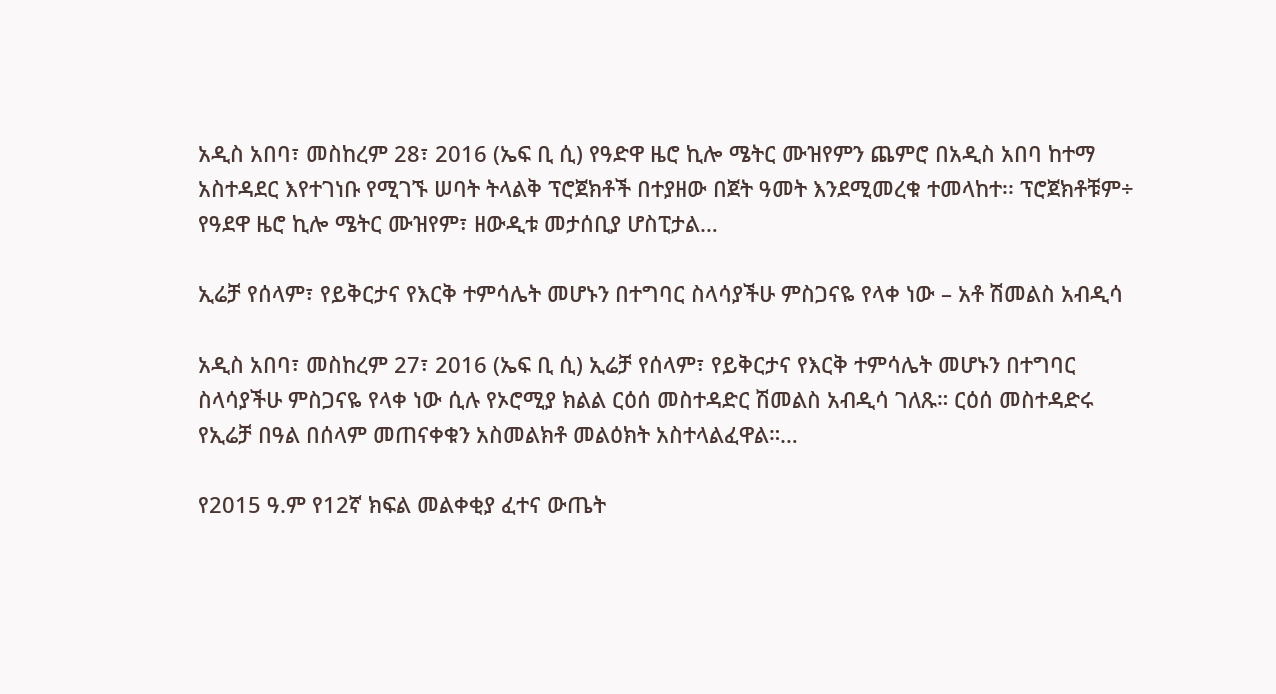አዲስ አበባ፣ መስከረም 28፣ 2016 (ኤፍ ቢ ሲ) የዓድዋ ዜሮ ኪሎ ሜትር ሙዝየምን ጨምሮ በአዲስ አበባ ከተማ አስተዳደር እየተገነቡ የሚገኙ ሠባት ትላልቅ ፕሮጀክቶች በተያዘው በጀት ዓመት እንደሚመረቁ ተመላከተ፡፡ ፕሮጀክቶቹም÷ የዓደዋ ዜሮ ኪሎ ሜትር ሙዝየም፣ ዘውዲቱ መታሰቢያ ሆስፒታል…

ኢሬቻ የሰላም፣ የይቅርታና የእርቅ ተምሳሌት መሆኑን በተግባር ስላሳያችሁ ምስጋናዬ የላቀ ነው – አቶ ሽመልስ አብዲሳ

አዲስ አበባ፣ መስከረም 27፣ 2016 (ኤፍ ቢ ሲ) ኢሬቻ የሰላም፣ የይቅርታና የእርቅ ተምሳሌት መሆኑን በተግባር ስላሳያችሁ ምስጋናዬ የላቀ ነው ሲሉ የኦሮሚያ ክልል ርዕሰ መስተዳድር ሽመልስ አብዲሳ ገለጹ። ርዕሰ መስተዳድሩ የኢሬቻ በዓል በሰላም መጠናቀቁን አስመልክቶ መልዕክት አስተላልፈዋል።…

የ2015 ዓ.ም የ12ኛ ክፍል መልቀቂያ ፈተና ውጤት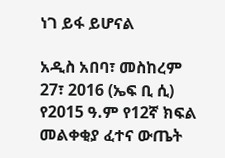ነገ ይፋ ይሆናል

አዲስ አበባ፣ መስከረም 27፣ 2016 (ኤፍ ቢ ሲ) የ2015 ዓ.ም የ12ኛ ክፍል መልቀቂያ ፈተና ውጤት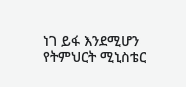ነገ ይፋ እንደሚሆን የትምህርት ሚኒስቴር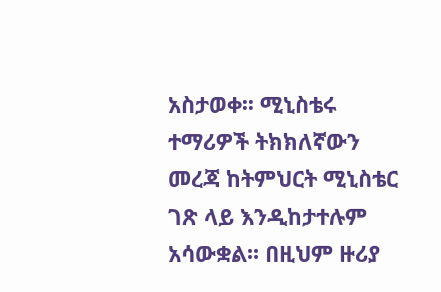አስታወቀ፡፡ ሚኒስቴሩ ተማሪዎች ትክክለኛውን መረጃ ከትምህርት ሚኒስቴር ገጽ ላይ እንዲከታተሉም አሳውቋል፡፡ በዚህም ዙሪያ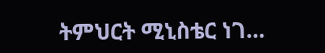ትምህርት ሚኒስቴር ነገ…